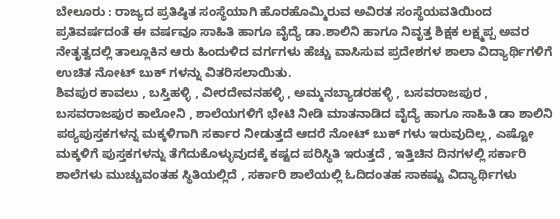ಬೇಲೂರು : ರಾಜ್ಯದ ಪ್ರತಿಷ್ಠಿತ ಸಂಸ್ಥೆಯಾಗಿ ಹೊರಹೊಮ್ಮಿರುವ ಅವಿರತ ಸಂಸ್ಥೆಯವತಿಯಿಂದ ಪ್ರತಿವರ್ಷದಂತೆ ಈ ವರ್ಷವೂ ಸಾಹಿತಿ ಹಾಗೂ ವೈದ್ಯೆ ಡಾ.ಶಾಲಿನಿ ಹಾಗೂ ನಿವೃತ್ತ ಶಿಕ್ಷಕ ಲಕ್ಷ್ಮಪ್ಪ ಅವರ ನೇತೃತ್ವದಲ್ಲಿ ತಾಲ್ಲೂಕಿನ ಆರು ಹಿಂದುಳಿದ ವರ್ಗಗಳು ಹೆಚ್ಚು ವಾಸಿಸುವ ಪ್ರದೇಶಗಳ ಶಾಲಾ ವಿದ್ಯಾರ್ಥಿಗಳಿಗೆ ಉಚಿತ ನೋಟ್ ಬುಕ್ ಗಳನ್ನು ವಿತರಿಸಲಾಯಿತು.
ಶಿವಪುರ ಕಾವಲು , ಬಸ್ತಿಹಳ್ಳಿ , ವೀರದೇವನಹಳ್ಳಿ , ಅಮ್ಮನಬ್ಯಾಡರಹಳ್ಳಿ , ಬಸವರಾಜಪುರ , ಬಸವರಾಜಪುರ ಕಾಲೋನಿ , ಶಾಲೆಯಗಳಿಗೆ ಭೇಟಿ ನೀಡಿ ಮಾತನಾಡಿದ ವೈದ್ಯೆ ಹಾಗೂ ಸಾಹಿತಿ ಡಾ ಶಾಲಿನಿ ಪಠ್ಯಪುಸ್ತಕಗಳನ್ನ ಮಕ್ಕಳಿಗಾಗಿ ಸರ್ಕಾರ ನೀಡುತ್ತದೆ ಆದರೆ ನೋಟ್ ಬುಕ್ ಗಳು ಇರುವುದಿಲ್ಲ, ಎಷ್ಟೋ ಮಕ್ಕಳಿಗೆ ಪುಸ್ತಕಗಳನ್ನು ತೆಗೆದುಕೊಳ್ಳುವುದಕ್ಕೆ ಕಷ್ಟದ ಪರಿಸ್ಥಿತಿ ಇರುತ್ತದೆ , ಇತ್ತಿಚಿನ ದಿನಗಳಲ್ಲಿ ಸರ್ಕಾರಿ ಶಾಲೆಗಳು ಮುಚ್ಚುವಂತಹ ಸ್ಥಿತಿಯಲ್ಲಿದೆ , ಸರ್ಕಾರಿ ಶಾಲೆಯಲ್ಲಿ ಓದಿದಂತಹ ಸಾಕಷ್ಟು ವಿದ್ಯಾರ್ಥಿಗಳು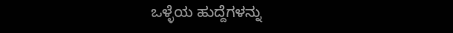ಒಳ್ಳೆಯ ಹುದ್ದೆಗಳನ್ನು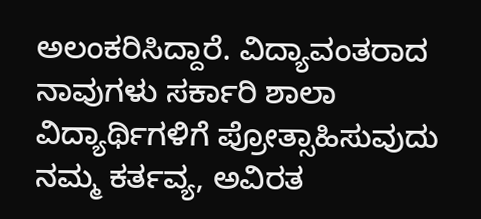ಅಲಂಕರಿಸಿದ್ದಾರೆ. ವಿದ್ಯಾವಂತರಾದ ನಾವುಗಳು ಸರ್ಕಾರಿ ಶಾಲಾ ವಿದ್ಯಾರ್ಥಿಗಳಿಗೆ ಪ್ರೋತ್ಸಾಹಿಸುವುದು ನಮ್ಮ ಕರ್ತವ್ಯ, ಅವಿರತ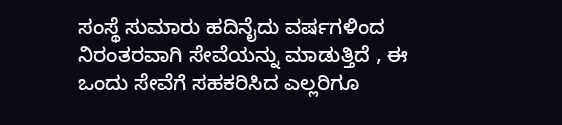ಸಂಸ್ಥೆ ಸುಮಾರು ಹದಿನೈದು ವರ್ಷಗಳಿಂದ ನಿರಂತರವಾಗಿ ಸೇವೆಯನ್ನು ಮಾಡುತ್ತಿದೆ , ಈ ಒಂದು ಸೇವೆಗೆ ಸಹಕರಿಸಿದ ಎಲ್ಲರಿಗೂ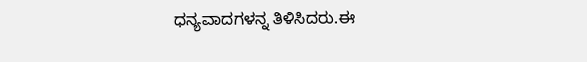ಧನ್ಯವಾದಗಳನ್ನ ತಿಳಿಸಿದರು.ಈ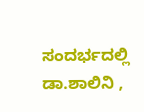ಸಂದರ್ಭದಲ್ಲಿ ಡಾ.ಶಾಲಿನಿ ,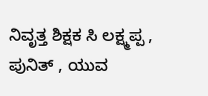ನಿವೃತ್ತ ಶಿಕ್ಷಕ ಸಿ ಲಕ್ಷ್ಮಪ್ಪ , ಪುನಿತ್ , ಯುವ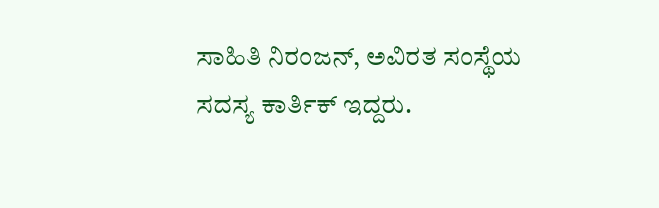ಸಾಹಿತಿ ನಿರಂಜನ್, ಅವಿರತ ಸಂಸ್ಥೆಯ ಸದಸ್ಯ ಕಾರ್ತಿಕ್ ಇದ್ದರು.